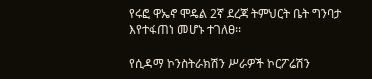የሩፎ ዋኤኖ ሞዴል 2ኛ ደረጃ ትምህርት ቤት ግንባታ እየተፋጠነ መሆኑ ተገለፀ፡፡

የሲዳማ ኮንስትራክሽን ሥራዎች ኮርፖሬሽን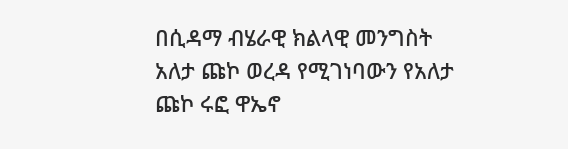በሲዳማ ብሄራዊ ክልላዊ መንግስት አለታ ጩኮ ወረዳ የሚገነባውን የአለታ ጩኮ ሩፎ ዋኤኖ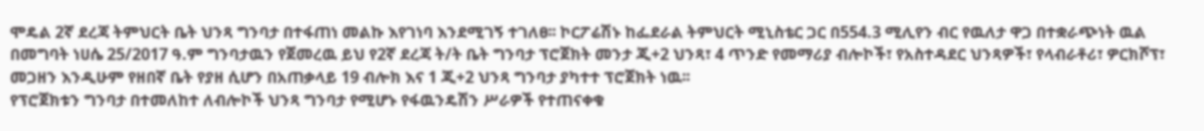ሞዴል 2ኛ ደረጃ ትምህርት ቤት ህንጻ ግንባታ በተፋጠነ መልኩ እየገነባ እንደሚገኝ ተገለፀ፡፡ ኮርፖሬሽኑ ከፌደራል ትምህርት ሚኒስቴር ጋር በ554.3 ሚሊየን ብር የዉለታ ዋጋ በተቋራጭነት ዉል በመግባት ነሀሴ 25/2017 ዓ.ም ግንባታዉን የጀመረዉ ይህ የ2ኛ ደረጃ ት/ት ቤት ግንባታ ፕሮጀክት መንታ ጂ+2 ህንጻ፣ 4 ጥንድ የመማሪያ ብሎኮች፣ የአስተዳደር ህንጻዎች፣ የላብራቶሪ፣ ዎርክሾፕ፣ መጋዘን እንዲሁም የዘበኛ ቤት የያዘ ሲሆን በአጠቃላይ 19 ብሎክ እና 1 ጂ+2 ህንጻ ግንባታ ያካተተ ፕሮጀክት ነዉ፡፡
የፕሮጀክቱን ግንባታ በተመለከተ ለብሎኮች ህንጻ ግንባታ የሚሆኑ የፋዉንዴሽን ሥራዎች የተጠናቀቁ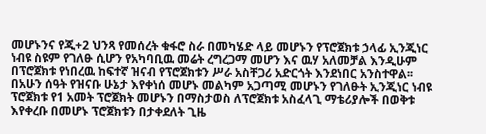መሆኑንና የጂ+2 ህንጻ የመሰረት ቁፋሮ ስራ በመካሄድ ላይ መሆኑን የፕሮጀክቱ ኃላፊ ኢንጂነር ነብዩ ስዩም የገለፁ ሲሆን የአካባቢዉ መሬት ረግረጋማ መሆን እና ዉሃ አለመቻል እንዲሁም በፕሮጀክቱ የነበረዉ ከፍተኛ ዝናብ የፕሮጀክቱን ሥራ አስቸጋሪ አድርጎት እንደነበር አንስተዋል፡፡ በአሁን ሰዓት የዝናቡ ሁኔታ እየቀነሰ መሆኑ መልካም አጋጣሚ መሆኑን የገለፁት ኢንጂነር ነብዩ ፕሮጀክቱ የ1 አመት ፕሮጀክት መሆኑን በማስታወስ ለፕሮጀክቱ አስፈላጊ ማቴሪያሎች በወቅቱ እየቀረቡ በመሆኑ ፕሮጀክቱን በታቀደለት ጊዜ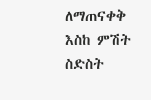ለማጠናቀቅ እስከ ምሽት ስድስት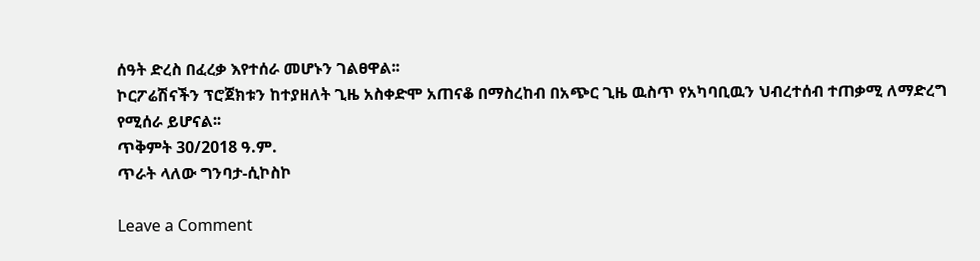ሰዓት ድረስ በፈረቃ እየተሰራ መሆኑን ገልፀዋል፡፡
ኮርፖሬሽናችን ፕሮጀክቱን ከተያዘለት ጊዜ አስቀድሞ አጠናቆ በማስረከብ በአጭር ጊዜ ዉስጥ የአካባቢዉን ህብረተሰብ ተጠቃሚ ለማድረግ የሚሰራ ይሆናል፡፡
ጥቅምት 30/2018 ዓ.ም.
ጥራት ላለው ግንባታ-ሲኮስኮ

Leave a Comment